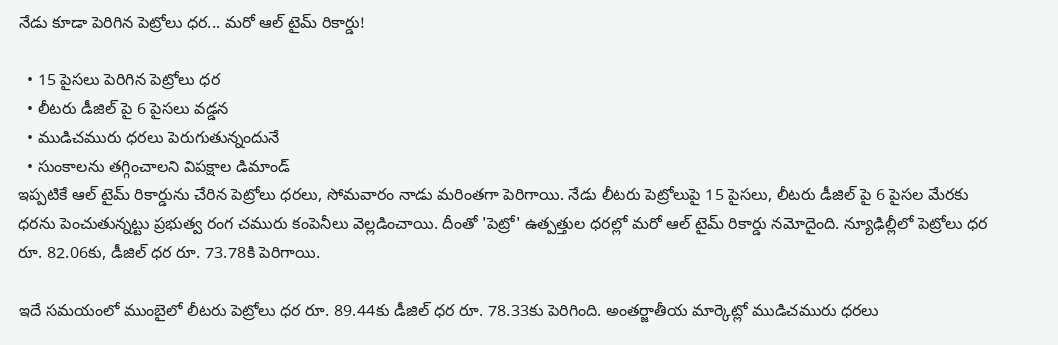నేడు కూడా పెరిగిన పెట్రోలు ధర... మరో ఆల్ టైమ్ రికార్డు!

  • 15 పైసలు పెరిగిన పెట్రోలు ధర
  • లీటరు డీజిల్ పై 6 పైసలు వడ్డన
  • ముడిచమురు ధరలు పెరుగుతున్నందునే
  • సుంకాలను తగ్గించాలని విపక్షాల డిమాండ్
ఇప్పటికే ఆల్ టైమ్ రికార్డును చేరిన పెట్రోలు ధరలు, సోమవారం నాడు మరింతగా పెరిగాయి. నేడు లీటరు పెట్రోలుపై 15 పైసలు, లీటరు డీజిల్ పై 6 పైసల మేరకు ధరను పెంచుతున్నట్టు ప్రభుత్వ రంగ చమురు కంపెనీలు వెల్లడించాయి. దీంతో 'పెట్రో' ఉత్పత్తుల ధరల్లో మరో ఆల్ టైమ్ రికార్డు నమోదైంది. న్యూఢిల్లీలో పెట్రోలు ధర రూ. 82.06కు, డీజిల్ ధర రూ. 73.78కి పెరిగాయి.

ఇదే సమయంలో ముంబైలో లీటరు పెట్రోలు ధర రూ. 89.44కు డీజిల్ ధర రూ. 78.33కు పెరిగింది. అంతర్జాతీయ మార్కెట్లో ముడిచమురు ధరలు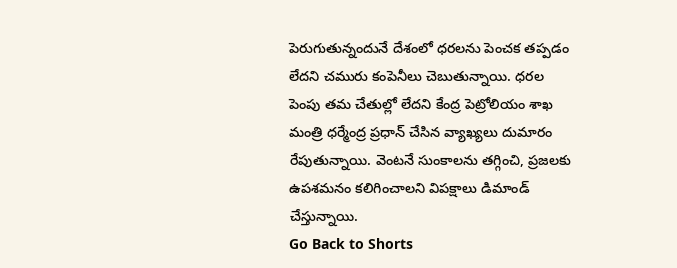పెరుగుతున్నందునే దేశంలో ధరలను పెంచక తప్పడం లేదని చమురు కంపెనీలు చెబుతున్నాయి. ధరల పెంపు తమ చేతుల్లో లేదని కేంద్ర పెట్రోలియం శాఖ మంత్రి ధర్మేంద్ర ప్రధాన్ చేసిన వ్యాఖ్యలు దుమారం రేపుతున్నాయి. వెంటనే సుంకాలను తగ్గించి, ప్రజలకు ఉపశమనం కలిగించాలని విపక్షాలు డిమాండ్ చేస్తున్నాయి.
Go Back to Shorts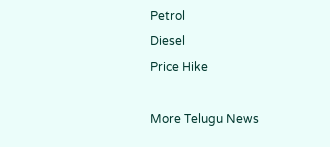Petrol
Diesel
Price Hike

More Telugu News